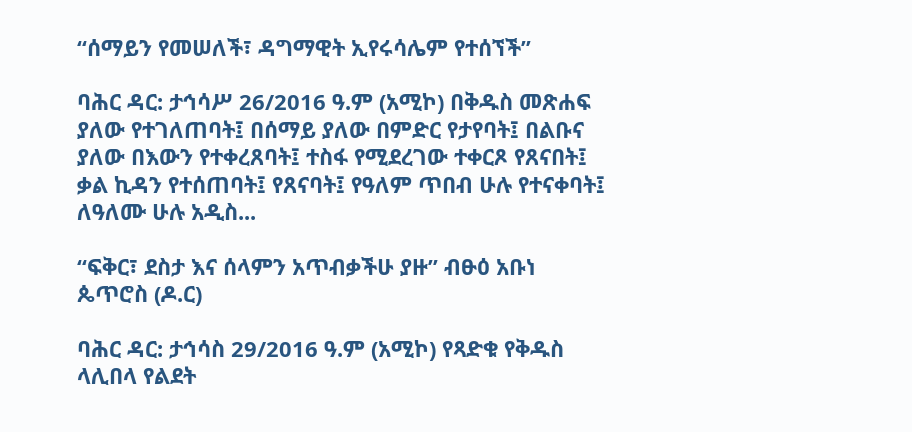“ሰማይን የመሠለች፣ ዳግማዊት ኢየሩሳሌም የተሰኘች”

ባሕር ዳር: ታኅሳሥ 26/2016 ዓ.ም (አሚኮ) በቅዱስ መጽሐፍ ያለው የተገለጠባት፤ በሰማይ ያለው በምድር የታየባት፤ በልቡና ያለው በእውን የተቀረጸባት፤ ተስፋ የሚደረገው ተቀርጾ የጸናበት፤ ቃል ኪዳን የተሰጠባት፤ የጸናባት፤ የዓለም ጥበብ ሁሉ የተናቀባት፤ ለዓለሙ ሁሉ አዲስ...

“ፍቅር፣ ደስታ እና ሰላምን አጥብቃችሁ ያዙ” ብፁዕ አቡነ ጴጥሮስ (ዶ.ር)

ባሕር ዳር: ታኅሳስ 29/2016 ዓ.ም (አሚኮ) የጻድቁ የቅዱስ ላሊበላ የልደት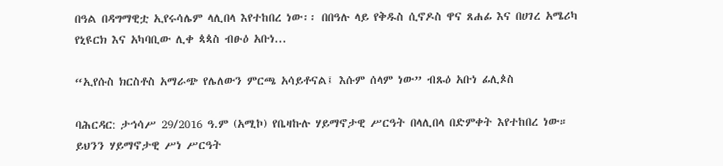በዓል በዳግማዊቷ ኢየሩሳሌም ላሊበላ እየተከበረ ነው፡፡ በበዓሉ ላይ የቅዱስ ሲኖዶስ ዋና ጸሐፊ እና በሀገረ አሜሪካ የኒዩርክ እና አካባቢው ሊቀ ጳጳስ ብፁዕ አቡነ...

“ኢየሱስ ክርስቶስ አማራጭ የሌለውን ምርጫ አሳይቶናል፤ እሱም ሰላም ነው” ብጹዕ አቡነ ፊሊጶስ

ባሕርዳር: ታኅሳሥ 29/2016 ዓ.ም (አሚኮ) የቤዛኩሉ ሃይማኖታዊ ሥርዓት በላሊበላ በድምቀት እየተከበረ ነው። ይህንን ሃይማኖታዊ ሥነ ሥርዓት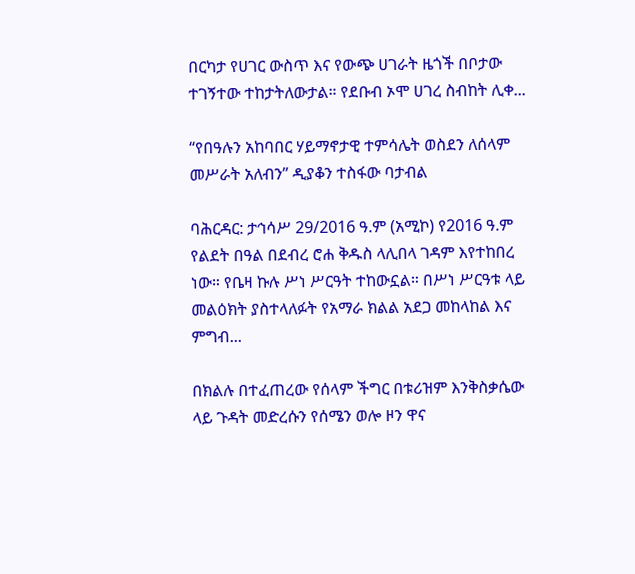በርካታ የሀገር ውስጥ እና የውጭ ሀገራት ዜጎች በቦታው ተገኝተው ተከታትለውታል። የደቡብ ኦሞ ሀገረ ስብከት ሊቀ...

“የበዓሉን አከባበር ሃይማኖታዊ ተምሳሌት ወስደን ለሰላም መሥራት አለብን” ዲያቆን ተስፋው ባታብል

ባሕርዳር: ታኅሳሥ 29/2016 ዓ.ም (አሚኮ) የ2016 ዓ.ም የልደት በዓል በደብረ ሮሐ ቅዱስ ላሊበላ ገዳም እየተከበረ ነው። የቤዛ ኩሉ ሥነ ሥርዓት ተከውኗል። በሥነ ሥርዓቱ ላይ መልዕክት ያስተላለፉት የአማራ ክልል አደጋ መከላከል እና ምግብ...

በክልሉ በተፈጠረው የሰላም ችግር በቱሪዝም እንቅስቃሴው ላይ ጉዳት መድረሱን የሰሜን ወሎ ዞን ዋና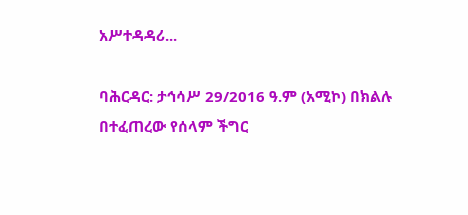አሥተዳዳሪ...

ባሕርዳር: ታኅሳሥ 29/2016 ዓ.ም (አሚኮ) በክልሉ በተፈጠረው የሰላም ችግር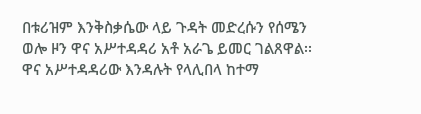በቱሪዝም እንቅስቃሴው ላይ ጉዳት መድረሱን የሰሜን ወሎ ዞን ዋና አሥተዳዳሪ አቶ አራጌ ይመር ገልጸዋል፡፡ ዋና አሥተዳዳሪው እንዳሉት የላሊበላ ከተማ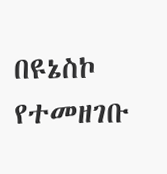በዩኔስኮ የተመዘገቡ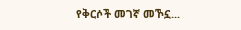የቅርሶች መገኛ መኾኗ...